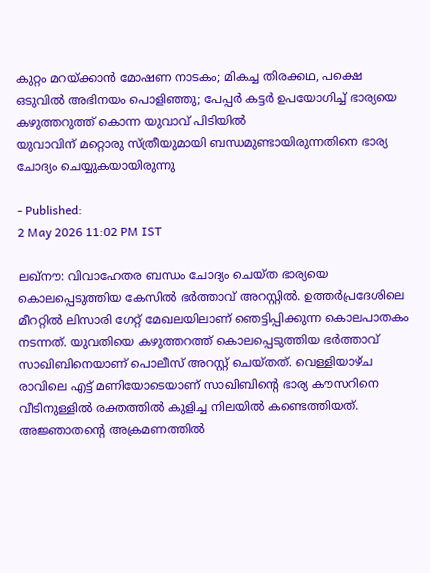കുറ്റം മറയ്ക്കാൻ മോഷണ നാടകം; മികച്ച തിരക്കഥ, പക്ഷെ ഒടുവിൽ അഭിനയം പൊളിഞ്ഞു; പേപ്പർ കട്ടർ ഉപയോഗിച്ച് ഭാര്യയെ കഴുത്തറുത്ത് കൊന്ന യുവാവ് പിടിയിൽ
യുവാവിന് മറ്റൊരു സ്ത്രീയുമായി ബന്ധമുണ്ടായിരുന്നതിനെ ഭാര്യ ചോദ്യം ചെയ്യുകയായിരുന്നു

- Published:
2 May 2026 11:02 PM IST

ലഖ്നൗ: വിവാഹേതര ബന്ധം ചോദ്യം ചെയ്ത ഭാര്യയെ കൊലപ്പെടുത്തിയ കേസിൽ ഭർത്താവ് അറസ്റ്റിൽ. ഉത്തർപ്രദേശിലെ മീററ്റിൽ ലിസാരി ഗേറ്റ് മേഖലയിലാണ് ഞെട്ടിപ്പിക്കുന്ന കൊലപാതകം നടന്നത്. യുവതിയെ കഴുത്തറത്ത് കൊലപ്പെടുത്തിയ ഭർത്താവ് സാഖിബിനെയാണ് പൊലീസ് അറസ്റ്റ് ചെയ്തത്. വെള്ളിയാഴ്ച രാവിലെ എട്ട് മണിയോടെയാണ് സാഖിബിൻ്റെ ഭാര്യ കൗസറിനെ വീടിനുള്ളിൽ രക്തത്തിൽ കുളിച്ച നിലയിൽ കണ്ടെത്തിയത്. അജ്ഞാതൻ്റെ അക്രമണത്തിൽ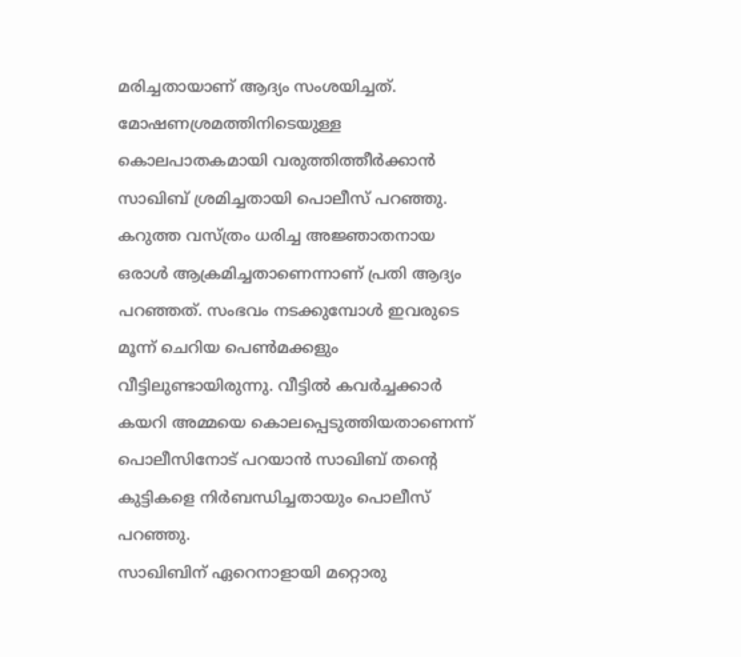മരിച്ചതായാണ് ആദ്യം സംശയിച്ചത്.
മോഷണശ്രമത്തിനിടെയുള്ള കൊലപാതകമായി വരുത്തിത്തീർക്കാൻ സാഖിബ് ശ്രമിച്ചതായി പൊലീസ് പറഞ്ഞു. കറുത്ത വസ്ത്രം ധരിച്ച അജ്ഞാതനായ ഒരാൾ ആക്രമിച്ചതാണെന്നാണ് പ്രതി ആദ്യം പറഞ്ഞത്. സംഭവം നടക്കുമ്പോൾ ഇവരുടെ മൂന്ന് ചെറിയ പെൺമക്കളും വീട്ടിലുണ്ടായിരുന്നു. വീട്ടിൽ കവർച്ചക്കാർ കയറി അമ്മയെ കൊലപ്പെടുത്തിയതാണെന്ന് പൊലീസിനോട് പറയാൻ സാഖിബ് തന്റെ കുട്ടികളെ നിർബന്ധിച്ചതായും പൊലീസ് പറഞ്ഞു.
സാഖിബിന് ഏറെനാളായി മറ്റൊരു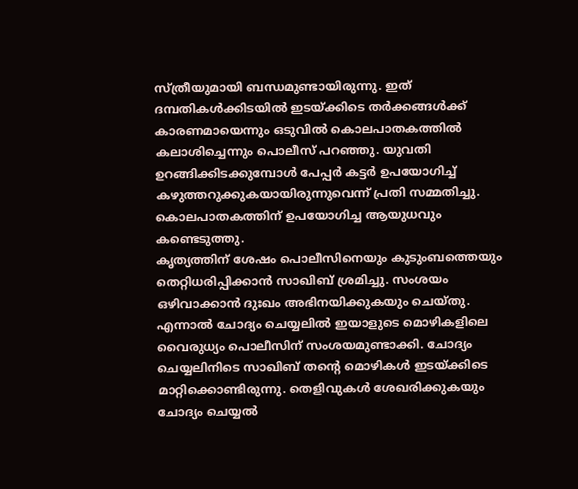സ്ത്രീയുമായി ബന്ധമുണ്ടായിരുന്നു. ഇത് ദമ്പതികൾക്കിടയിൽ ഇടയ്ക്കിടെ തർക്കങ്ങൾക്ക് കാരണമായെന്നും ഒടുവിൽ കൊലപാതകത്തിൽ കലാശിച്ചെന്നും പൊലീസ് പറഞ്ഞു. യുവതി ഉറങ്ങിക്കിടക്കുമ്പോൾ പേപ്പർ കട്ടർ ഉപയോഗിച്ച് കഴുത്തറുക്കുകയായിരുന്നുവെന്ന് പ്രതി സമ്മതിച്ചു. കൊലപാതകത്തിന് ഉപയോഗിച്ച ആയുധവും കണ്ടെടുത്തു.
കൃത്യത്തിന് ശേഷം പൊലീസിനെയും കുടുംബത്തെയും തെറ്റിധരിപ്പിക്കാൻ സാഖിബ് ശ്രമിച്ചു. സംശയം ഒഴിവാക്കാൻ ദുഃഖം അഭിനയിക്കുകയും ചെയ്തു. എന്നാൽ ചോദ്യം ചെയ്യലിൽ ഇയാളുടെ മൊഴികളിലെ വൈരുധ്യം പൊലീസിന് സംശയമുണ്ടാക്കി. ചോദ്യം ചെയ്യലിനിടെ സാഖിബ് തന്റെ മൊഴികൾ ഇടയ്ക്കിടെ മാറ്റിക്കൊണ്ടിരുന്നു. തെളിവുകൾ ശേഖരിക്കുകയും ചോദ്യം ചെയ്യൽ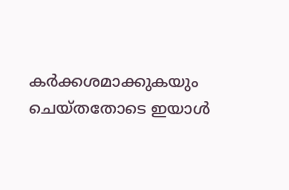കർക്കശമാക്കുകയും ചെയ്തതോടെ ഇയാൾ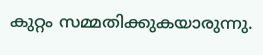കുറ്റം സമ്മതിക്കുകയാരുന്നു.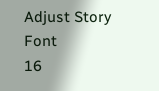Adjust Story Font
16